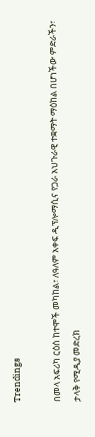Trendings

በመላ አፍሪካ ርዕሰ ከተሞች መካከል፣ ለዓለም አቀፍ ዲፕሎማሲና የጋራ አህጉራዊ ተቋማት ማዕከል በሆነችው ምድራችን፣ ታላቅ የሚዲያ መድረክ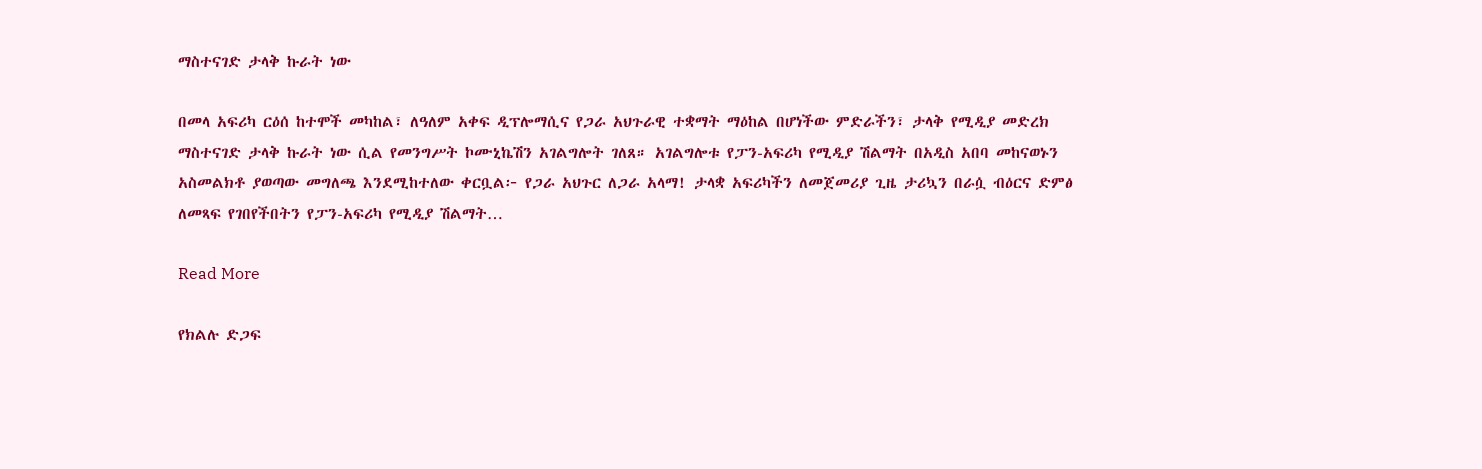ማስተናገድ ታላቅ ኩራት ነው

በመላ አፍሪካ ርዕሰ ከተሞች መካከል፣ ለዓለም አቀፍ ዲፕሎማሲና የጋራ አህጉራዊ ተቋማት ማዕከል በሆነችው ምድራችን፣ ታላቅ የሚዲያ መድረክ ማስተናገድ ታላቅ ኩራት ነው ሲል የመንግሥት ኮሙኒኬሽን አገልግሎት ገለጸ። አገልግሎቱ የፓን-አፍሪካ የሚዲያ ሽልማት በአዲስ አበባ መከናወኑን አስመልክቶ ያወጣው መግለጫ እንደሚከተለው ቀርቧል፦ የጋራ አህጉር ለጋራ አላማ! ታላቋ አፍሪካችን ለመጀመሪያ ጊዜ ታሪኳን በራሷ ብዕርና ድምፅ ለመጻፍ የገበየችበትን የፓን-አፍሪካ የሚዲያ ሽልማት…

Read More

የክልሉ ድጋፍ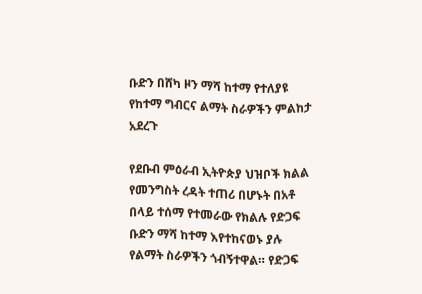ቡድን በሸካ ዞን ማሻ ከተማ የተለያዩ የከተማ ግብርና ልማት ስራዎችን ምልከታ አደረጉ

የደቡብ ምዕራብ ኢትዮጵያ ህዝቦች ክልል የመንግስት ረዳት ተጠሪ በሆኑት በአቶ በላይ ተሰማ የተመራው የክልሉ የድጋፍ ቡድን ማሻ ከተማ እየተከናወኑ ያሉ የልማት ስራዎችን ጎብኝተዋል። የድጋፍ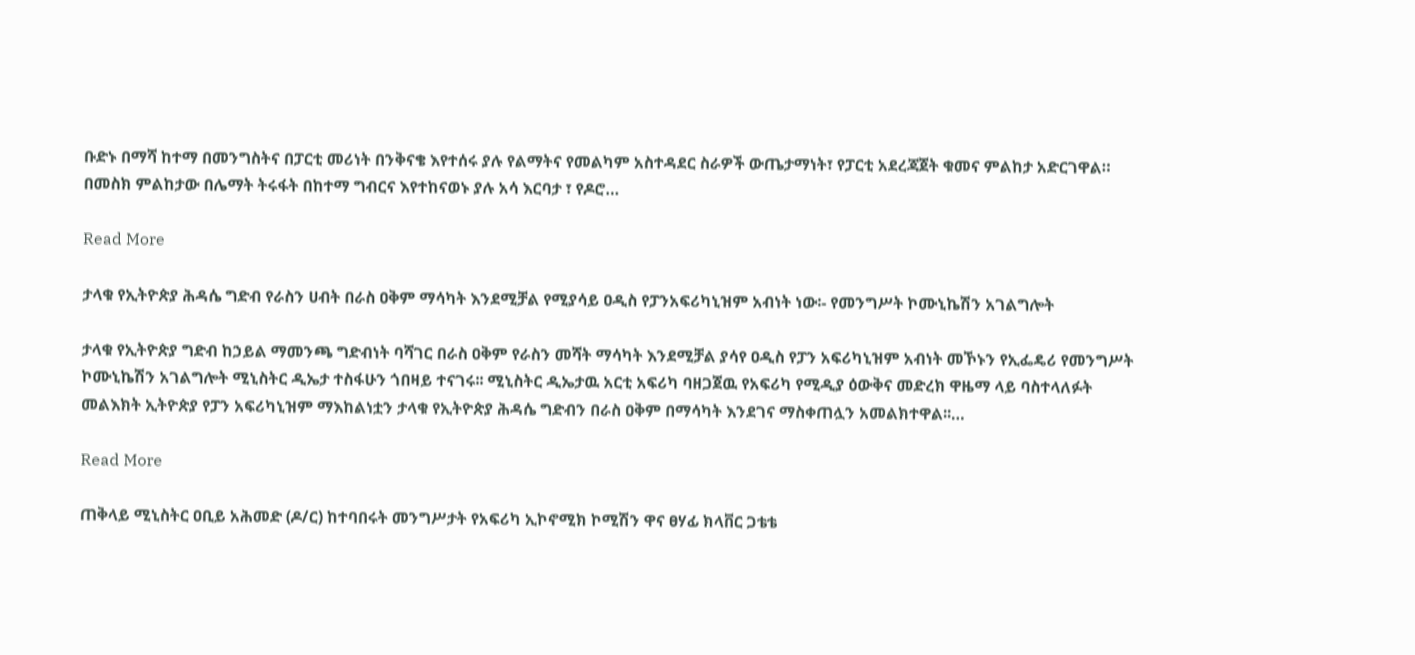ቡድኑ በማሻ ከተማ በመንግስትና በፓርቲ መሪነት በንቅናቄ እየተሰሩ ያሉ የልማትና የመልካም አስተዳደር ስራዎች ውጤታማነት፣ የፓርቲ አደረጃጀት ቁመና ምልከታ አድርገዋል። በመስክ ምልከታው በሌማት ትሩፋት በከተማ ግብርና እየተከናወኑ ያሉ አሳ እርባታ ፣ የዶሮ…

Read More

ታላቁ የኢትዮጵያ ሕዳሴ ግድብ የራስን ሀብት በራስ ዐቅም ማሳካት እንደሚቻል የሚያሳይ ዐዲስ የፓንአፍሪካኒዝም አብነት ነው፡- የመንግሥት ኮሙኒኬሽን አገልግሎት

ታላቁ የኢትዮጵያ ግድብ ከኃይል ማመንጫ ግድብነት ባሻገር በራስ ዐቅም የራስን መሻት ማሳካት እንደሚቻል ያሳየ ዐዲስ የፓን አፍሪካኒዝም አብነት መኾኑን የኢፌዴሪ የመንግሥት ኮሙኒኬሽን አገልግሎት ሚኒስትር ዲኤታ ተስፋሁን ጎበዛይ ተናገሩ፡፡ ሚኒስትር ዲኤታዉ አርቲ አፍሪካ ባዘጋጀዉ የአፍሪካ የሚዲያ ዕውቅና መድረክ ዋዜማ ላይ ባስተላለፉት መልእክት ኢትዮጵያ የፓን አፍሪካኒዝም ማእከልነቷን ታላቁ የኢትዮጵያ ሕዳሴ ግድብን በራስ ዐቅም በማሳካት እንደገና ማስቀጠሏን አመልክተዋል፡፡…

Read More

ጠቅላይ ሚኒስትር ዐቢይ አሕመድ (ዶ/ር) ከተባበሩት መንግሥታት የአፍሪካ ኢኮኖሚክ ኮሚሽን ዋና ፀሃፊ ክላቨር ጋቴቴ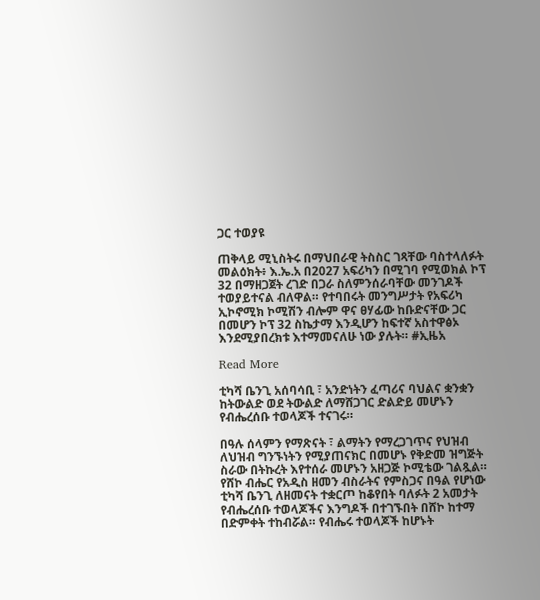ጋር ተወያዩ

ጠቅላይ ሚኒስትሩ በማህበራዊ ትስስር ገጻቸው ባስተላለፉት መልዕክት፥ እ.ኤ.አ በ2027 አፍሪካን በሚገባ የሚወክል ኮፕ 32 በማዘጋጀት ረገድ በጋራ ስለምንሰራባቸው መንገዶች ተወያይተናል ብለዋል። የተባበሩት መንግሥታት የአፍሪካ ኢኮኖሚክ ኮሚሽን ብሎም ዋና ፀሃፊው ከቡድናቸው ጋር በመሆን ኮፕ 32 ስኬታማ እንዲሆን ከፍተኛ አስተዋፅኦ እንደሚያበረክቱ እተማመናለሁ ነው ያሉት። #ኢዜአ

Read More

ቲካሻ ቤንጊ አሰባሳቢ ፣ አንድነትን ፈጣሪና ባህልና ቋንቋን ከትውልድ ወደ ትውልድ ለማሸጋገር ድልድይ መሆኑን የብሔረሰቡ ተወላጆች ተናገሩ።

በዓሉ ሰላምን የማጽናት ፣ ልማትን የማረጋገጥና የህዝብ ለህዝብ ግንኙነትን የሚያጠናክር በመሆኑ የቅድመ ዝግጅት ስራው በትኩረት እየተሰራ መሆኑን አዘጋጅ ኮሚቴው ገልጿል። የሸኮ ብሔር የአዲስ ዘመን ብስራትና የምስጋና በዓል የሆነው ቲካሻ ቤንጊ ለዘመናት ተቋርጦ ከቆየበት ባለፉት 2 አመታት የብሔረሰቡ ተወላጆችና እንግዶች በተገኙበት በሸኮ ከተማ በድምቀት ተከብሯል። የብሔሩ ተወላጆች ከሆኑት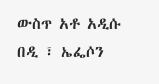ውስጥ አቶ አዲሱ በዲ ፣ ኤፌሶን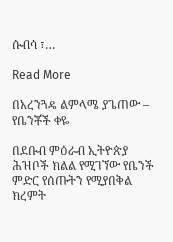ሱብሳ ፣…

Read More

በአረንጓዴ ልምላሜ ያጌጠው – የቤንቾች ቀዬ

በደቡብ ምዕራብ ኢትዮጵያ ሕዝቦች ክልል የሚገኘው የቤንች ምድር የሰጡትን የሚያበቅል ክረምት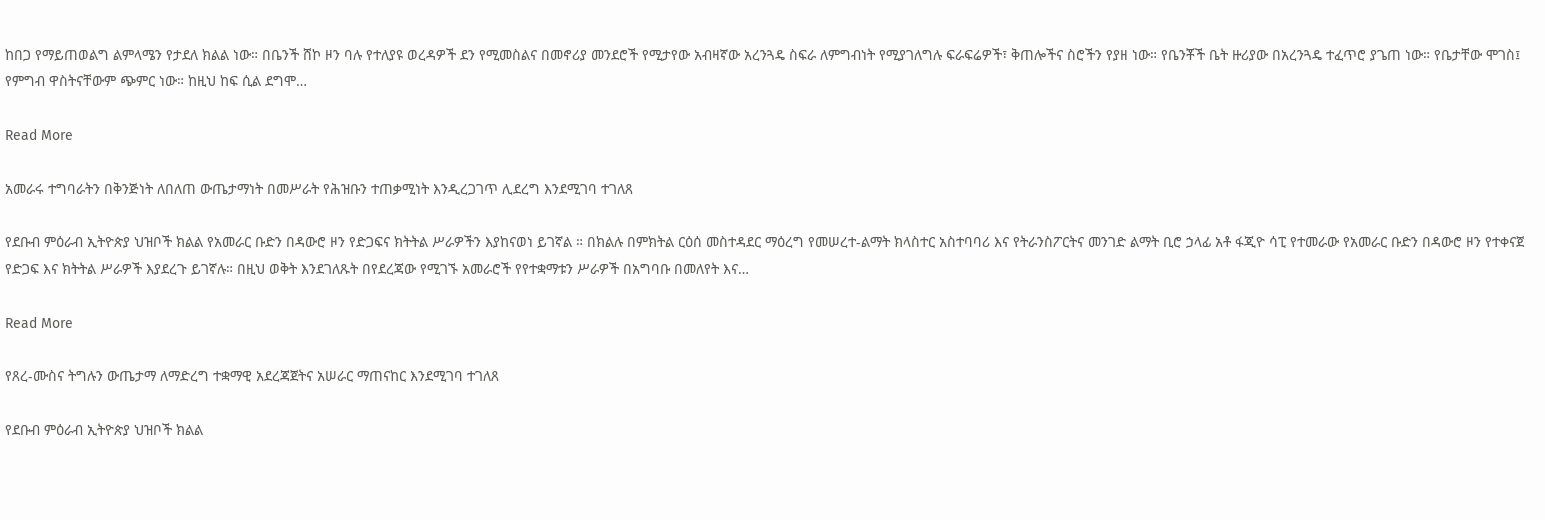ከበጋ የማይጠወልግ ልምላሜን የታደለ ክልል ነው። በቤንች ሸኮ ዞን ባሉ የተለያዩ ወረዳዎች ደን የሚመስልና በመኖሪያ መንደሮች የሚታየው አብዛኛው አረንጓዴ ስፍራ ለምግብነት የሚያገለግሉ ፍራፍሬዎች፣ ቅጠሎችና ስሮችን የያዘ ነው። የቤንቾች ቤት ዙሪያው በአረንጓዴ ተፈጥሮ ያጌጠ ነው። የቤታቸው ሞገስ፤ የምግብ ዋስትናቸውም ጭምር ነው። ከዚህ ከፍ ሲል ደግሞ…

Read More

አመራሩ ተግባራትን በቅንጅነት ለበለጠ ውጤታማነት በመሥራት የሕዝቡን ተጠቃሚነት እንዲረጋገጥ ሊደረግ እንደሚገባ ተገለጸ

የደቡብ ምዕራብ ኢትዮጵያ ህዝቦች ክልል የአመራር ቡድን በዳውሮ ዞን የድጋፍና ክትትል ሥራዎችን እያከናወነ ይገኛል ። በክልሉ በምክትል ርዕሰ መስተዳደር ማዕረግ የመሠረተ-ልማት ክላስተር አስተባባሪ እና የትራንስፖርትና መንገድ ልማት ቢሮ ኃላፊ አቶ ፋጂዮ ሳፒ የተመራው የአመራር ቡድን በዳውሮ ዞን የተቀናጀ የድጋፍ እና ክትትል ሥራዎች እያደረጉ ይገኛሉ። በዚህ ወቅት እንደገለጹት በየደረጃው የሚገኙ አመራሮች የየተቋማቱን ሥራዎች በአግባቡ በመለየት እና…

Read More

የጸረ-ሙስና ትግሉን ውጤታማ ለማድረግ ተቋማዊ አደረጃጀትና አሠራር ማጠናከር እንደሚገባ ተገለጸ

የደቡብ ምዕራብ ኢትዮጵያ ህዝቦች ክልል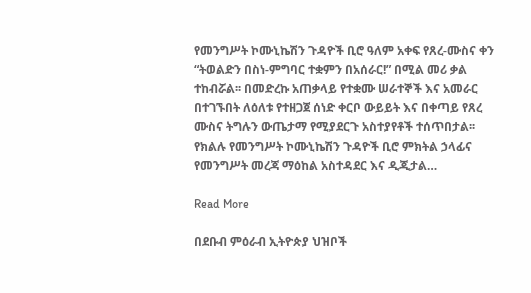የመንግሥት ኮሙኒኬሽን ጉዳዮች ቢሮ ዓለም አቀፍ የጸረ-ሙስና ቀን “ትወልድን በስነ-ምግባር ተቋምን በአሰራር!” በሚል መሪ ቃል ተከብሯል፡፡ በመድረኩ አጠቃላይ የተቋሙ ሠራተኞች እና አመራር በተገኙበት ለዕለቱ የተዘጋጀ ሰነድ ቀርቦ ውይይት እና በቀጣይ የጸረ ሙስና ትግሉን ውጤታማ የሚያደርጉ አስተያየቶች ተሰጥበታል፡፡ የክልሉ የመንግሥት ኮሙኒኬሽን ጉዳዮች ቢሮ ምክትል ኃላፊና የመንግሥት መረጃ ማዕከል አስተዳደር እና ዲጂታል…

Read More

በደቡብ ምዕራብ ኢትዮጵያ ህዝቦች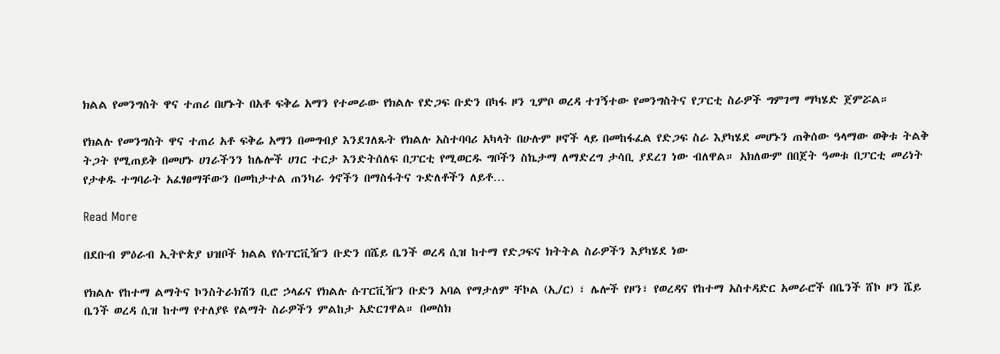ክልል የመንግስት ዋና ተጠሪ በሆኑት በአቶ ፍቅሬ አማን የተመራው የክልሉ የድጋፍ ቡድን በካፋ ዞን ጊምቦ ወረዳ ተገኝተው የመንግስትና የፓርቲ ስራዎች ግምገማ ማካሄድ ጀምሯል።

የክልሉ የመንግስት ዋና ተጠሪ አቶ ፍቅሬ አማን በመግብያ እንደገለጹት የክልሉ አስተባባሪ አካላት በሁሉም ዞኖች ላይ በመከፋፈል የድጋፍ ስራ እያካሄደ መሆኑን ጠቅሰው ዓላማው ወቅቱ ትልቅ ትጋት የሚጠይቅ በመሆኑ ሀገራችንን ከሌሎች ሀገር ተርታ እንድትሰለፍ በፓርቲ የሚወርዱ ግቦችን ስኬታማ ለማድረግ ታሳቢ ያደረገ ነው ብለዋል። አክለውም በበጀት ዓመቱ በፓርቲ መሪነት የታቀዱ ተግባራት አፈፃፀማቸውን በመከታተል ጠንካራ ጎኖችን በማስፋትና ጉድለቶችን ለይቶ…

Read More

በደቡብ ምዕራብ ኢትዮጵያ ህዝቦች ክልል የሱፐርቪዥን ቡድን በሼይ ቤንች ወረዳ ሲዝ ከተማ የድጋፍና ክትትል ስራዎችን እያካሄደ ነው

የክልሉ የከተማ ልማትና ኮንስትራክሽን ቢሮ ኃላፊና የክልሉ ሱፐርቪዥን ቡድን አባል የማታለም ቸኮል (ኢ/ር) ፣ ሌሎች የዞን፣ የወረዳና የከተማ አስተዳድር አመራሮች በቤንች ሸኮ ዞን ሼይ ቤንች ወረዳ ሲዝ ከተማ የተለያዩ የልማት ስራዎችን ምልከታ አድርገዋል። በመስክ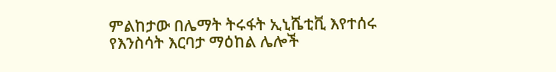ምልከታው በሌማት ትሩፋት ኢኒሼቲቪ እየተሰሩ የእንስሳት እርባታ ማዕከል ሌሎች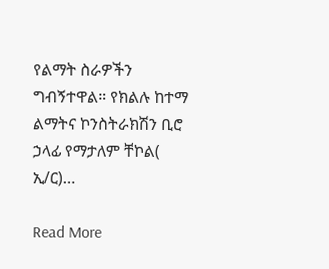የልማት ስራዎችን ግብኝተዋል። የክልሉ ከተማ ልማትና ኮንስትራክሽን ቢሮ ኃላፊ የማታለም ቸኮል( ኢ/ር)…

Read More